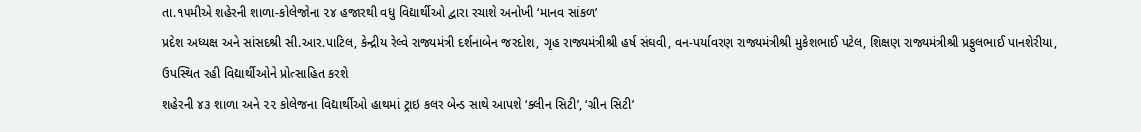તા.૧૫મીએ શહેરની શાળા-કોલેજોના ૨૪ હજારથી વધુ વિદ્યાર્થીઓ દ્વારા રચાશે અનોખી ‘માનવ સાંકળ’
પ્રદેશ અધ્યક્ષ અને સાંસદશ્રી સી.આર.પાટિલ, કેન્દ્રીય રેલ્વે રાજ્યમંત્રી દર્શનાબેન જરદોશ, ગૃહ રાજ્યમંત્રીશ્રી હર્ષ સંઘવી, વન-પર્યાવરણ રાજ્યમંત્રીશ્રી મુકેશભાઈ પટેલ, શિક્ષણ રાજ્યમંત્રીશ્રી પ્રફુલભાઈ પાનશેરીયા, ઉપસ્થિત રહી વિદ્યાર્થીઓને પ્રોત્સાહિત કરશે
શહેરની ૪૩ શાળા અને ૨૨ કોલેજના વિદ્યાર્થીઓ હાથમાં ટ્રાઇ કલર બેન્ડ સાથે આપશે ‘ક્લીન સિટી’, ‘ગ્રીન સિટી’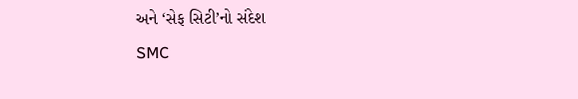અને ‘સેફ સિટી’નો સંદેશ
SMC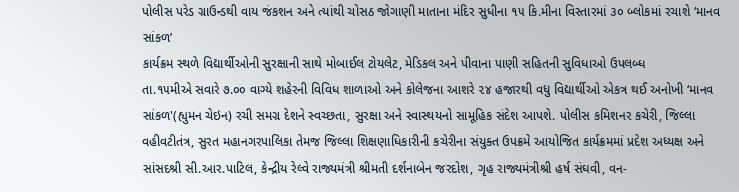પોલીસ પરેડ ગ્રાઉન્ડથી વાય જંકશન અને ત્યાંથી ચોસઠ જોગાણી માતાના મંદિર સુધીના ૧૫ કિ.મીના વિસ્તારમાં ૩૦ બ્લોકમાં રચાશે ‘માનવ સાંકળ’
કાર્યક્રમ સ્થળે વિદ્યાર્થીઓની સુરક્ષાની સાથે મોબાઈલ ટોયલેટ, મેડિકલ અને પીવાના પાણી સહિતની સુવિધાઓ ઉપલબ્ધ
તા.૧૫મીએ સવારે ૭.૦૦ વાગ્યે શહેરની વિવિધ શાળાઓ અને કોલેજના આશરે ૨૪ હજારથી વધુ વિદ્યાર્થીઓ એકત્ર થઈ અનોખી ‘માનવ સાંકળ'(હ્યુમન ચેઇન) રચી સમગ્ર દેશને સ્વચ્છતા, સુરક્ષા અને સ્વાસ્થયનો સામૂહિક સંદેશ આપશે. પોલીસ કમિશનર કચેરી, જિલ્લા વહીવટીતંત્ર, સુરત મહાનગરપાલિકા તેમજ જિલ્લા શિક્ષણાધિકારીની કચેરીના સંયુક્ત ઉપક્રમે આયોજિત કાર્યક્રમમાં પ્રદેશ અધ્યક્ષ અને સાંસદશ્રી સી.આર.પાટિલ, કેન્દ્રીય રેલ્વે રાજ્યમંત્રી શ્રીમતી દર્શનાબેન જરદોશ, ગૃહ રાજ્યમંત્રીશ્રી હર્ષ સંઘવી, વન-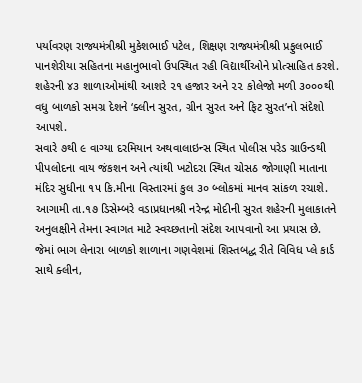પર્યાવરણ રાજ્યમંત્રીશ્રી મુકેશભાઈ પટેલ, શિક્ષણ રાજ્યમંત્રીશ્રી પ્રફુલભાઈ પાનશેરીયા સહિતના મહાનુભાવો ઉપસ્થિત રહી વિદ્યાર્થીઓને પ્રોત્સાહિત કરશે. શહેરની ૪૩ શાળાઓમાંથી આશરે ૨૧ હજાર અને ૨૨ કોલેજો મળી ૩૦૦૦થી વધુ બાળકો સમગ્ર દેશને ‘ક્લીન સુરત, ગ્રીન સુરત અને ફિટ સુરત’નો સંદેશો આપશે.
સવારે ૭થી ૯ વાગ્યા દરમિયાન અથવાલાઇન્સ સ્થિત પોલીસ પરેડ ગ્રાઉન્ડથી પીપલોદના વાય જંકશન અને ત્યાંથી ખટોદરા સ્થિત ચોસઠ જોગાણી માતાના મંદિર સુધીના ૧૫ કિ.મીના વિસ્તારમાં કુલ ૩૦ બ્લોકમાં માનવ સાંકળ રચાશે.
આગામી તા.૧૭ ડિસેમ્બરે વડાપ્રધાનશ્રી નરેન્દ્ર મોદીની સુરત શહેરની મુલાકાતને અનુલક્ષીને તેમના સ્વાગત માટે સ્વચ્છતાનો સંદેશ આપવાનો આ પ્રયાસ છે. જેમાં ભાગ લેનારા બાળકો શાળાના ગણવેશમાં શિસ્તબદ્ધ રીતે વિવિધ પ્લે કાર્ડ સાથે ક્લીન,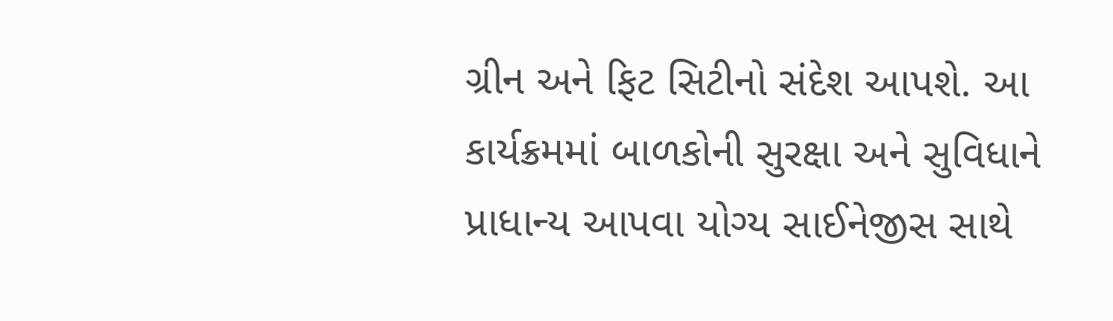ગ્રીન અને ફિટ સિટીનો સંદેશ આપશે. આ કાર્યક્રમમાં બાળકોની સુરક્ષા અને સુવિધાને પ્રાધાન્ય આપવા યોગ્ય સાઈનેજીસ સાથે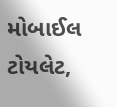મોબાઈલ ટોયલેટ,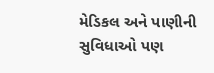મેડિકલ અને પાણીની સુવિધાઓ પણ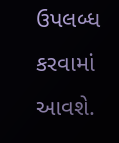ઉપલબ્ધ કરવામાં આવશે.